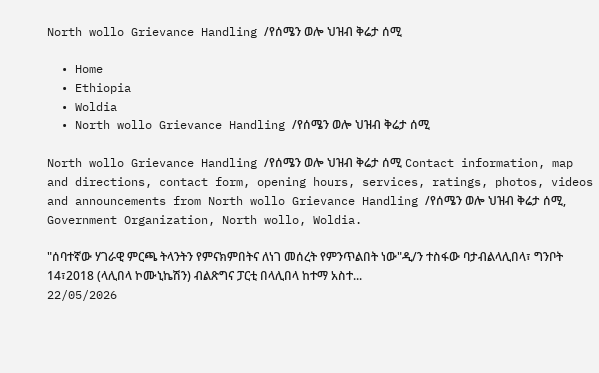North wollo Grievance Handling /የሰሜን ወሎ ህዝብ ቅሬታ ሰሚ

  • Home
  • Ethiopia
  • Woldia
  • North wollo Grievance Handling /የሰሜን ወሎ ህዝብ ቅሬታ ሰሚ

North wollo Grievance Handling /የሰሜን ወሎ ህዝብ ቅሬታ ሰሚ Contact information, map and directions, contact form, opening hours, services, ratings, photos, videos and announcements from North wollo Grievance Handling /የሰሜን ወሎ ህዝብ ቅሬታ ሰሚ, Government Organization, North wollo, Woldia.

"ሰባተኛው ሃገራዊ ምርጫ ትላንትን የምናክምበትና ለነገ መሰረት የምንጥልበት ነው"ዲ/ን ተስፋው ባታብልላሊበላ፣ ግንቦት 14፣2018 (ላሊበላ ኮሙኒኬሽን) ብልጽግና ፓርቲ በላሊበላ ከተማ አስተ...
22/05/2026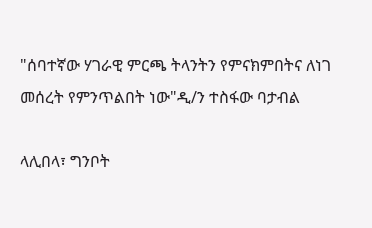"ሰባተኛው ሃገራዊ ምርጫ ትላንትን የምናክምበትና ለነገ መሰረት የምንጥልበት ነው"ዲ/ን ተስፋው ባታብል

ላሊበላ፣ ግንቦት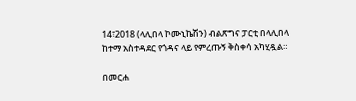14፣2018 (ላሊበላ ኮሙኒኬሽን) ብልጽግና ፓርቲ በላሊበላ ከተማ አስተዳደር የጎዳና ላይ የምረጡኝ ቅስቀሳ አካሂዷል።

በመርሐ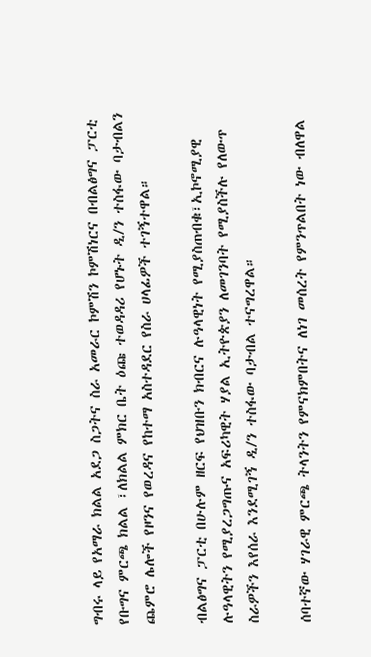ግብሩ ላይ የአማራ ክልል አደጋ ስጋትና ስራ አመራር ኮምሽን ኮምሽነርና በብልፅግና ፓርቲ የቡግና ምርጫ ክልል ፣ለክልል ምክር ቤት ዕጩ ተወዳዳሪ የሆኑት ዲ/ን ተስፋው ባታብልን ጨምሮ ሌሎች የዞንና የወረዳና የከተማ አስተዳደር የስራ ሀላፊዎች ተገኝተዋል።

ብልፅግና ፓርቲ በሁሉም ዘርፍ የህዝቡን ክብርና ሉዓላዊነት የሚያስጠብቁ፣ኢኮኖሚያዊ ሉዓላዊትን የሚያረጋግጡና አፍሪካዊት ሃያል ኢትዮጵያን ለመገንባት የሚያስችሉ የለውጥ ስራዎችን እየሰራ እንደሚገኝ ዲ/ን ተስፋው ባታብል ተናግረዋል።

ሰባተኛው ሃገራዊ ምርጫ ትላንትን የምናክምበትና ለነገ መሰረት የምንጥልበት ነው ብለዋል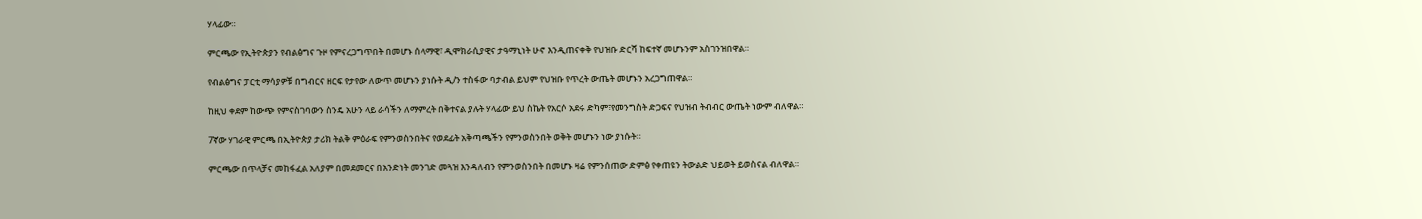ሃላፊው።

ምርጫው የኢትዮጵያን የብልፅግና ጉዞ የምናረጋግጥበት በመሆኑ ሰላማዊ፣ ዲሞክራሲያዊና ታዓማኒነት ሁኖ እንዲጠናቀቅ የህዝቡ ድርሻ ከፍተኛ መሆኑንም አስገንዝበዋል።

የብልፅግና ፓርቲ ማሳያዎቹ በግብርና ዘርፍ የታየው ለውጥ መሆኑን ያነሱት ዲ/ን ተስፋው ባታብል ይህም የህዝቡ የጥረት ውጤት መሆኑን አረጋግጠዋል።

ከዚህ ቀደም ከውጭ የምናስገባውን ስንዴ አሁን ላይ ራሳችን ለማምረት በቅተናል ያሉት ሃላፊው ይህ ስኬት የአርሶ አደሩ ድካም፣የመንግስት ድጋፍና የህዝብ ትብብር ውጤት ነውም ብለዋል።

7ኛው ሃገራዊ ምርጫ በኢትዮጵያ ታሪክ ትልቅ ምዕራፍ የምንወስንበትና የወደፊት አቅጣጫችን የምንወስንበት ወቅት መሆኑን ነው ያነሱት።

ምርጫው በጥላቻና መከፋፈል አለያም በመደመርና በአንድነት መንገድ መጓዝ እንዳለብን የምንወስንበት በመሆኑ ዛሬ የምንሰጠው ድምፅ የቀጠዩን ትውልድ ህይወት ይወስናል ብለዋል።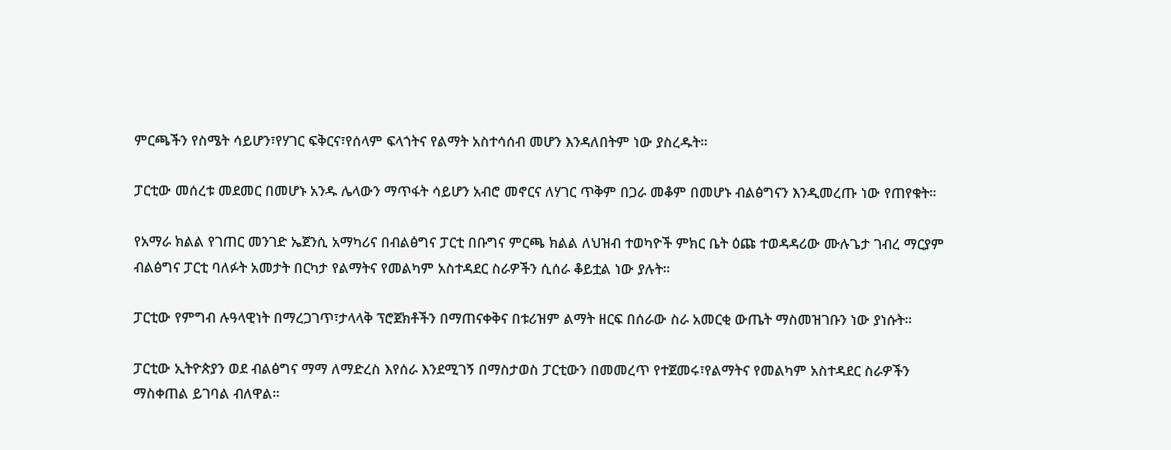ምርጫችን የስሜት ሳይሆን፣የሃገር ፍቅርና፣የሰላም ፍላጎትና የልማት አስተሳሰብ መሆን እንዳለበትም ነው ያስረዱት።

ፓርቲው መሰረቱ መደመር በመሆኑ አንዱ ሌላውን ማጥፋት ሳይሆን አብሮ መኖርና ለሃገር ጥቅም በጋራ መቆም በመሆኑ ብልፅግናን እንዲመረጡ ነው የጠየቁት።

የአማራ ክልል የገጠር መንገድ ኤጀንሲ አማካሪና በብልፅግና ፓርቲ በቡግና ምርጫ ክልል ለህዝብ ተወካዮች ምክር ቤት ዕጩ ተወዳዳሪው ሙሉጌታ ገብረ ማርያም ብልፅግና ፓርቲ ባለፉት አመታት በርካታ የልማትና የመልካም አስተዳደር ስራዎችን ሲሰራ ቆይቷል ነው ያሉት።

ፓርቲው የምግብ ሉዓላዊነት በማረጋገጥ፣ታላላቅ ፕሮጀክቶችን በማጠናቀቅና በቱሪዝም ልማት ዘርፍ በሰራው ስራ አመርቂ ውጤት ማስመዝገቡን ነው ያነሱት።

ፓርቲው ኢትዮጵያን ወደ ብልፅግና ማማ ለማድረስ እየሰራ እንደሚገኝ በማስታወስ ፓርቲውን በመመረጥ የተጀመሩ፣የልማትና የመልካም አስተዳደር ስራዎችን ማስቀጠል ይገባል ብለዋል።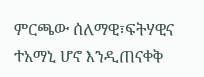ምርጫው ሰለማዊ፣ፍትሃዊና ተአማኒ ሆኖ እንዲጠናቀቅ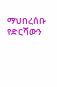ማህበረሰቡ የድርሻውን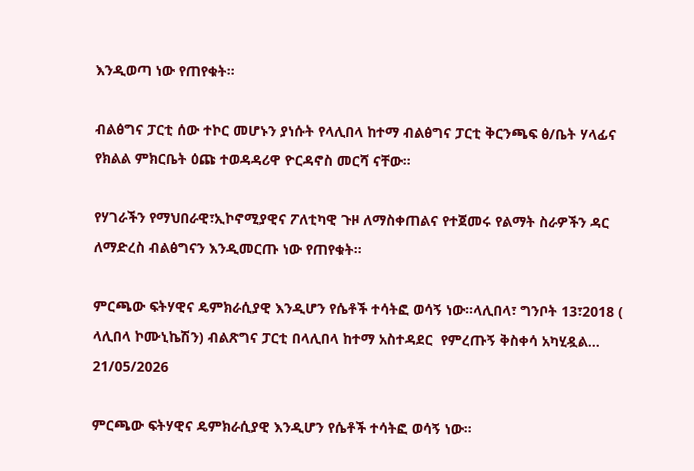እንዲወጣ ነው የጠየቁት።

ብልፅግና ፓርቲ ሰው ተኮር መሆኑን ያነሱት የላሊበላ ከተማ ብልፅግና ፓርቲ ቅርንጫፍ ፅ/ቤት ሃላፊና የክልል ምክርቤት ዕጩ ተወዳዳሪዋ ዮርዳኖስ መርሻ ናቸው።

የሃገራችን የማህበራዊ፣ኢኮኖሚያዊና ፖለቲካዊ ጉዞ ለማስቀጠልና የተጀመሩ የልማት ስራዎችን ዳር ለማድረስ ብልፅግናን እንዲመርጡ ነው የጠየቁት።

ምርጫው ፍትሃዊና ዴምክራሲያዊ እንዲሆን የሴቶች ተሳትፎ ወሳኝ ነው።ላሊበላ፣ ግንቦት 13፣2018 ( ላሊበላ ኮሙኒኬሽን) ብልጽግና ፓርቲ በላሊበላ ከተማ አስተዳደር  የምረጡኝ ቅስቀሳ አካሂዷል...
21/05/2026

ምርጫው ፍትሃዊና ዴምክራሲያዊ እንዲሆን የሴቶች ተሳትፎ ወሳኝ ነው።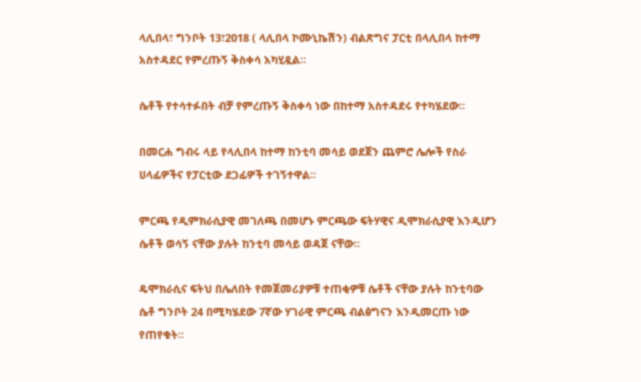ላሊበላ፣ ግንቦት 13፣2018 ( ላሊበላ ኮሙኒኬሽን) ብልጽግና ፓርቲ በላሊበላ ከተማ አስተዳደር የምረጡኝ ቅስቀሳ አካሂዷል።

ሴቶች የተሳተፉበት ብቻ የምረጡኝ ቅስቀሳ ነው በከተማ አስተዳደሩ የተካሄደው።

በመርሐ ግብሩ ላይ የላሊበላ ከተማ ከንቲባ መሳይ ወደጀን ጨምሮ ሌሎች የስራ ሀላፊዎችና የፓርቲው ደጋፊዎች ተገኝተዋል።

ምርጫ የዲምክራሲያዊ መገለጫ በመሆኑ ምርጫው ፍትሃዊና ዲሞክራሲያዊ እንዲሆን ሴቶች ወሳኝ ናቸው ያሉት ከንቲባ መሳይ ወዳጀ ናቸው።

ዴሞክራሲና ፍትህ በሌለበት የመጀመሪያዎቹ ተጠቂዎቹ ሴቶች ናቸው ያሉት ከንቲባው ሴቶ ግንቦት 24 በሚካሄደው 7ኛው ሃገራዊ ምርጫ ብልፅግናን እንዲመርጡ ነው የጠየቁት።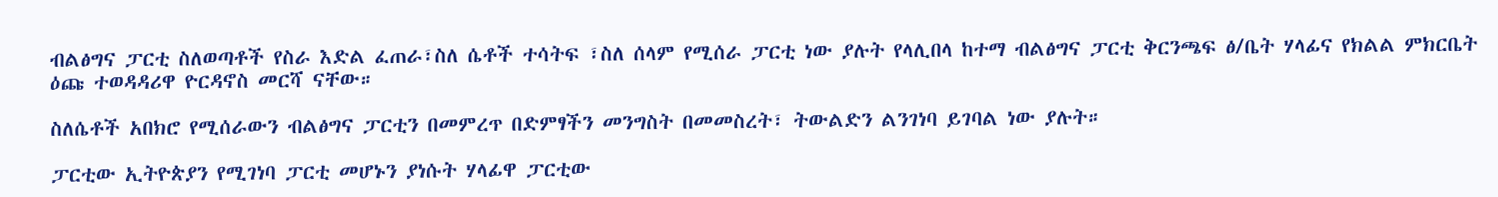ብልፅግና ፓርቲ ስለወጣቶች የስራ እድል ፈጠራ፣ስለ ሴቶች ተሳትፍ ፣ስለ ሰላም የሚሰራ ፓርቲ ነው ያሉት የላሊበላ ከተማ ብልፅግና ፓርቲ ቅርንጫፍ ፅ/ቤት ሃላፊና የክልል ምክርቤት ዕጩ ተወዳዳሪዋ ዮርዳኖስ መርሻ ናቸው።

ስለሴቶች አበክሮ የሚሰራውን ብልፅግና ፓርቲን በመምረጥ በድምፃችን መንግስት በመመስረት፣ ትውልድን ልንገነባ ይገባል ነው ያሉት።

ፓርቲው ኢትዮጵያን የሚገነባ ፓርቲ መሆኑን ያነሱት ሃላፊዋ ፓርቲው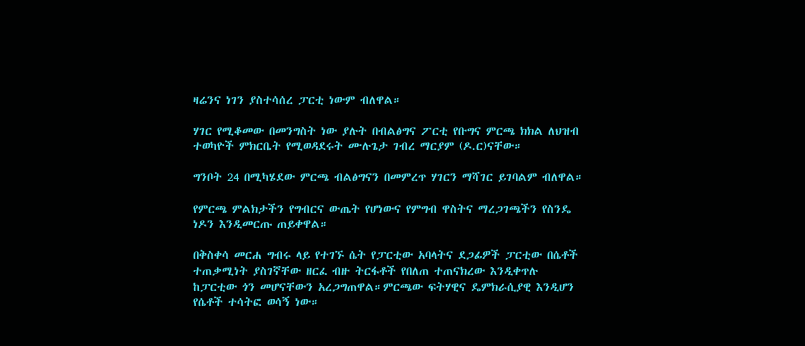ዛሬንና ነገን ያስተሳሰረ ፓርቲ ነውም ብለዋል።

ሃገር የሚቆመው በመንግስት ነው ያሉት በብልፅግና ፖርቲ የቡግና ምርጫ ክክል ለህዝብ ተወካዮች ምክርቤት የሚወዳደሩት ሙሉጌታ ገብረ ማርያም (ዶ.ር)ናቸው።

ግንቦት 24 በሚካሄደው ምርጫ ብልፅግናን በመምረጥ ሃገርን ማሻገር ይገባልም ብለዋል።

የምርጫ ምልክታችን የግብርና ውጤት የሆነውና የምግብ ዋስትና ማረጋገጫችን የስንዴ ነዶን እንዲመርጡ ጠይቀዋል።

በቅስቀሳ መርሐ ግብሩ ላይ የተገኙ ሴት የፓርቲው አባላትና ደጋፊዎች ፓርቲው በሴቶች ተጠቃሚነት ያስገኛቸው ዘርፈ ብዙ ትርፋቶች የበለጠ ተጠናክረው እንዲቀጥሉ ከፓርቲው ጎን መሆናቸውን አረጋግጠዋል።ምርጫው ፍትሃዊና ዴምክራሲያዊ እንዲሆን የሴቶች ተሳትፎ ወሳኝ ነው።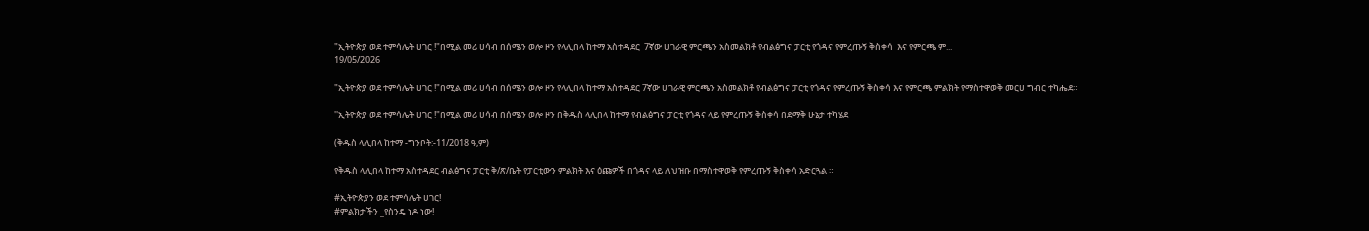"ኢትዮጵያ ወደ ተምሳሌት ሀገር !"በሚል መሪ ሀሳብ በሰሜን ወሎ ዞን የላሊበላ ከተማ አስተዳደር  7ኛው ሀገራዊ ምርጫን አስመልክቶ የብልፅግና ፓርቲ የጎዳና የምረጡኝ ቅስቀሳ  እና የምርጫ ም...
19/05/2026

"ኢትዮጵያ ወደ ተምሳሌት ሀገር !"በሚል መሪ ሀሳብ በሰሜን ወሎ ዞን የላሊበላ ከተማ አስተዳደር 7ኛው ሀገራዊ ምርጫን አስመልክቶ የብልፅግና ፓርቲ የጎዳና የምረጡኝ ቅስቀሳ እና የምርጫ ምልክት የማስተዋወቅ መርሀ ግብር ተካሔደ።

''ኢትዮጵያ ወደ ተምሳሌት ሀገር !"በሚል መሪ ሀሳብ በሰሜን ወሎ ዞን በቅዱስ ላሊበላ ከተማ የብልፅግና ፓርቲ የጎዳና ላይ የምረጡኝ ቅስቀሳ በደማቅ ሁኔታ ተካሄደ

(ቅዱስ ላሊበላ ከተማ -ግንቦት:-11/2018 ዓ,ም)

የቅዱስ ላሊበላ ከተማ አስተዳደር ብልፅግና ፓርቲ ቅ/ጽ/ቤት የፓርቲውን ምልክት እና ዕጩዎች በጎዳና ላይ ለህዝቡ በማስተዋወቅ የምረጡኝ ቅስቀሳ አድርጓል ።

#ኢትዮጵያን ወደ ተምሳሌት ሀገር!
#ምልክታችን _የስንዴ ነዶ ነው!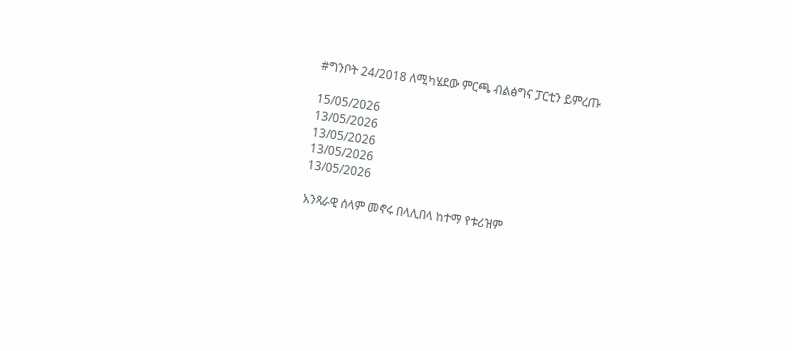#ግንቦት 24/2018 ለሚካሄደው ምርጫ ብልፅግና ፓርቲን ይምረጡ

15/05/2026
13/05/2026
13/05/2026
13/05/2026
13/05/2026

አንጻራዊ ሰላም መኖሩ በላሊበላ ከተማ የቱሪዝም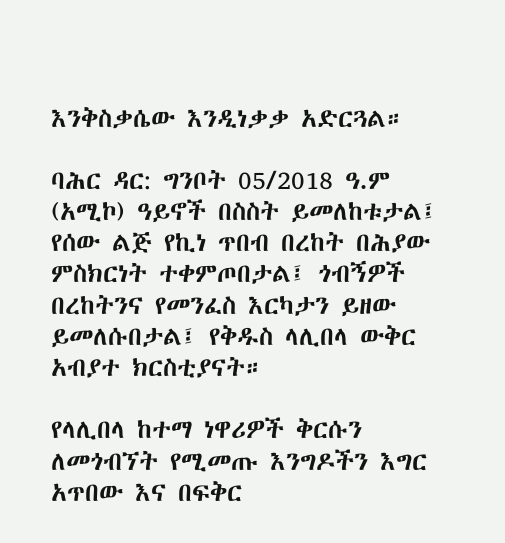እንቅስቃሴው እንዲነቃቃ አድርጓል።

ባሕር ዳር: ግንቦት 05/2018 ዓ.ም (አሚኮ) ዓይኖች በስስት ይመለከቱታል፤ የሰው ልጅ የኪነ ጥበብ በረከት በሕያው ምስክርነት ተቀምጦበታል፤ ጎብኝዎች በረከትንና የመንፈስ እርካታን ይዘው ይመለሱበታል፤ የቅዱስ ላሊበላ ውቅር አብያተ ክርስቲያናት።

የላሊበላ ከተማ ነዋሪዎች ቅርሱን ለመጎብኘት የሚመጡ እንግዶችን እግር አጥበው እና በፍቅር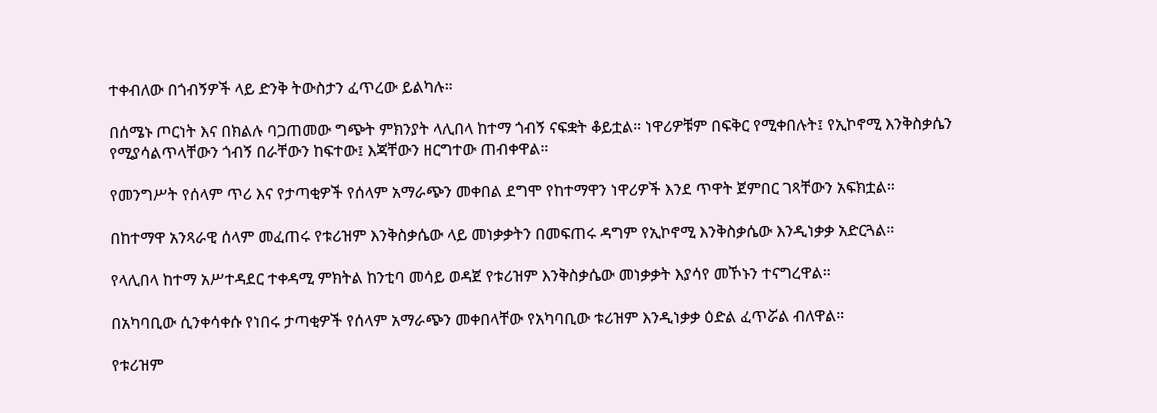ተቀብለው በጎብኝዎች ላይ ድንቅ ትውስታን ፈጥረው ይልካሉ።

በሰሜኑ ጦርነት እና በክልሉ ባጋጠመው ግጭት ምክንያት ላሊበላ ከተማ ጎብኝ ናፍቋት ቆይቷል። ነዋሪዎቹም በፍቅር የሚቀበሉት፤ የኢኮኖሚ እንቅስቃሴን የሚያሳልጥላቸውን ጎብኝ በራቸውን ከፍተው፤ እጃቸውን ዘርግተው ጠብቀዋል።

የመንግሥት የሰላም ጥሪ እና የታጣቂዎች የሰላም አማራጭን መቀበል ደግሞ የከተማዋን ነዋሪዎች እንደ ጥዋት ጀምበር ገጻቸውን አፍክቷል።

በከተማዋ አንጻራዊ ሰላም መፈጠሩ የቱሪዝም እንቅስቃሴው ላይ መነቃቃትን በመፍጠሩ ዳግም የኢኮኖሚ እንቅስቃሴው እንዲነቃቃ አድርጓል።

የላሊበላ ከተማ አሥተዳደር ተቀዳሚ ምክትል ከንቲባ መሳይ ወዳጀ የቱሪዝም እንቅስቃሴው መነቃቃት እያሳየ መኾኑን ተናግረዋል።

በአካባቢው ሲንቀሳቀሱ የነበሩ ታጣቂዎች የሰላም አማራጭን መቀበላቸው የአካባቢው ቱሪዝም እንዲነቃቃ ዕድል ፈጥሯል ብለዋል።

የቱሪዝም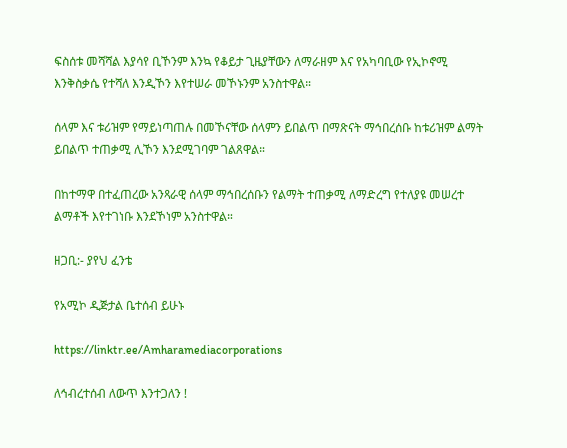ፍስሰቱ መሻሻል እያሳየ ቢኾንም እንኳ የቆይታ ጊዜያቸውን ለማራዘም እና የአካባቢው የኢኮኖሚ እንቅስቃሴ የተሻለ እንዲኾን እየተሠራ መኾኑንም አንስተዋል።

ሰላም እና ቱሪዝም የማይነጣጠሉ በመኾናቸው ሰላምን ይበልጥ በማጽናት ማኅበረሰቡ ከቱሪዝም ልማት ይበልጥ ተጠቃሚ ሊኾን እንደሚገባም ገልጸዋል።

በከተማዋ በተፈጠረው አንጻራዊ ሰላም ማኅበረሰቡን የልማት ተጠቃሚ ለማድረግ የተለያዩ መሠረተ ልማቶች እየተገነቡ እንደኾነም አንስተዋል።

ዘጋቢ:- ያየህ ፈንቴ

የአሚኮ ዲጅታል ቤተሰብ ይሁኑ

https://linktr.ee/Amharamediacorporations

ለኅብረተሰብ ለውጥ እንተጋለን !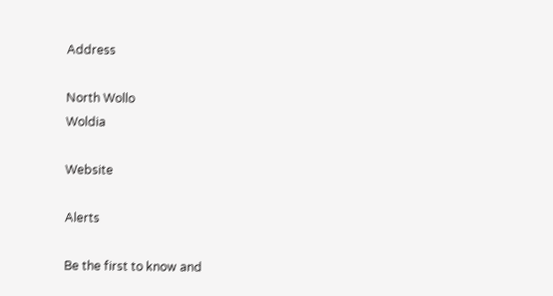Address

North Wollo
Woldia

Website

Alerts

Be the first to know and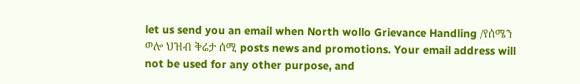let us send you an email when North wollo Grievance Handling /የሰሜን ወሎ ህዝብ ቅሬታ ሰሚ posts news and promotions. Your email address will not be used for any other purpose, and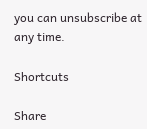you can unsubscribe at any time.

Shortcuts

Share